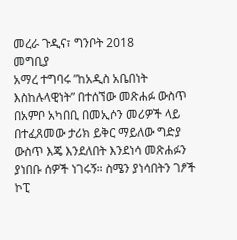መረራ ጉዲና፣ ግንቦት 2018
መግቢያ
አማረ ተግባሩ ”ከአዲስ አቤበነት እስከሉላዊነት” በተሰኘው መጽሐፉ ውስጥ በአምቦ አካበቢ በመኢሶን መሪዎች ላይ በተፈጸመው ታሪክ ይቅር ማይለው ግድያ ውስጥ እጄ እንደለበት እንደነሳ መጽሐፉን ያነበቡ ሰዎች ነገሩኝ። ስሜን ያነሳበትን ገፆች ኮፒ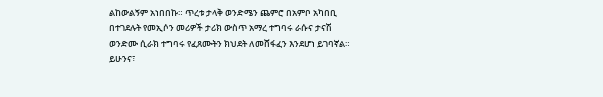ልከውልኝም አነበበኩ። ጥረቱ ታላቅ ወንድሜን ጨምሮ በአምቦ አካበቢ በተገደሉት የመኢሶን መሪዎች ታሪክ ውስጥ አማረ ተግባሩ ራሱና ታናሽ ወንድሙ ሲራክ ተግባሩ የፈጸሙትን ክህደት ለመሸፋፈን እንደሆነ ይገባኛል። ይሁንና፣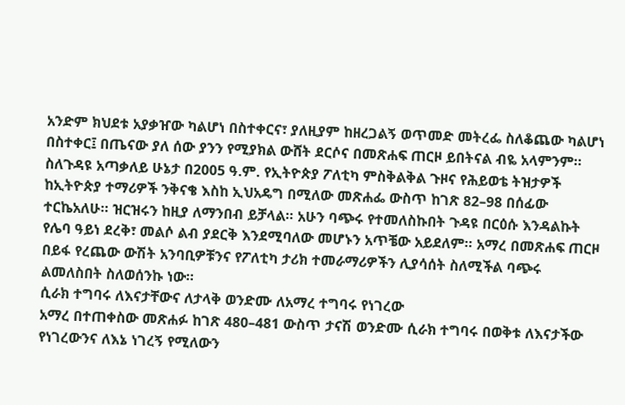አንድም ክህደቱ አያቃዠው ካልሆነ በስተቀርና፣ ያለዚያም ከዘረጋልኝ ወጥመድ መትረፌ ስለቆጨው ካልሆነ በስተቀር፤ በጤናው ያለ ሰው ያንን የሚያክል ውሸት ደርሶና በመጽሐፍ ጠርዞ ይበትናል ብዬ አላምንም።
ስለጉዳዩ አጣቃለይ ሁኔታ በ2005 ዓ.ም. የኢትዮጵያ ፖለቲካ ምስቅልቅል ጉዞና የሕይወቴ ትዝታዎች ከኢትዮጵያ ተማሪዎች ንቅናቄ እስከ ኢህአዴግ በሚለው መጽሐፌ ውስጥ ከገጽ 82–98 በሰፊው ተርኬአለሁ። ዝርዝሩን ከዚያ ለማንበብ ይቻላል። አሁን ባጭሩ የተመለስኩበት ጉዳዩ በርዕሱ እንዳልኩት የሌባ ዓይነ ደረቅ፣ መልሶ ልብ ያደርቅ እንደሚባለው መሆኑን አጥቼው አይደለም። አማረ በመጽሐፍ ጠርዞ በይፋ የረጨው ውሽት አንባቢዎቹንና የፖለቲካ ታሪክ ተመራማሪዎችን ሊያሳሰት ስለሚችል ባጭሩ ልመለስበት ስለወሰንኩ ነው።
ሲራክ ተግባሩ ለእናታቸውና ለታላቅ ወንድሙ ለአማረ ተግባሩ የነገረው
አማረ በተጠቀስው መጽሐፉ ከገጽ 480–481 ውስጥ ታናሽ ወንድሙ ሲራክ ተግባሩ በወቅቱ ለእናታችው የነገረውንና ለእኔ ነገረኝ የሚለውን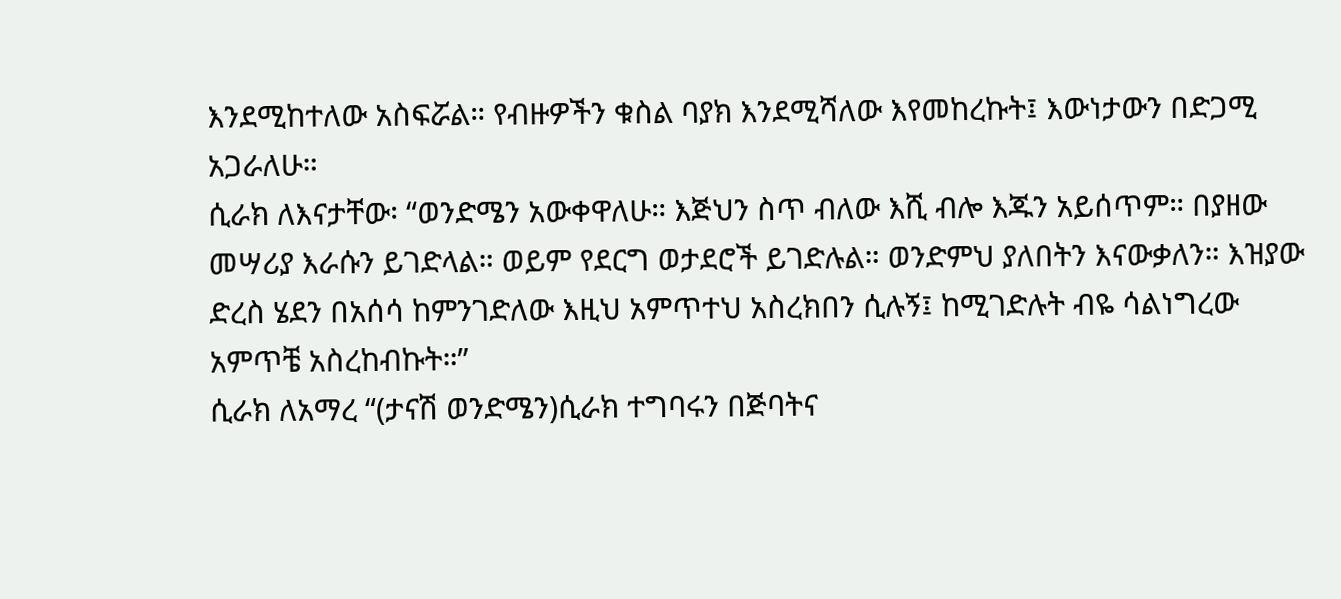እንደሚከተለው አስፍሯል። የብዙዎችን ቁስል ባያክ እንደሚሻለው እየመከረኩት፤ እውነታውን በድጋሚ አጋራለሁ።
ሲራክ ለእናታቸው፡ “ወንድሜን አውቀዋለሁ። እጅህን ስጥ ብለው እሺ ብሎ እጁን አይሰጥም። በያዘው መሣሪያ እራሱን ይገድላል። ወይም የደርግ ወታደሮች ይገድሉል። ወንድምህ ያለበትን እናውቃለን። እዝያው ድረስ ሄደን በአሰሳ ከምንገድለው እዚህ አምጥተህ አስረክበን ሲሉኝ፤ ከሚገድሉት ብዬ ሳልነግረው አምጥቼ አስረከብኩት።”
ሲራክ ለአማረ “(ታናሽ ወንድሜን)ሲራክ ተግባሩን በጅባትና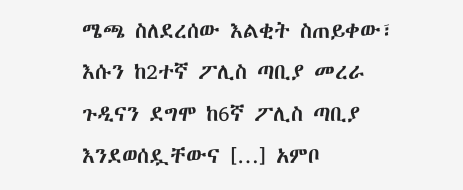ሜጫ ስለደረሰው እልቂት ስጠይቀው፣ እሱን ከ2ተኛ ፖሊስ ጣቢያ መረራ ጉዲናን ደግሞ ከ6ኛ ፖሊስ ጣቢያ እንደወሰዷቸውና […] አምቦ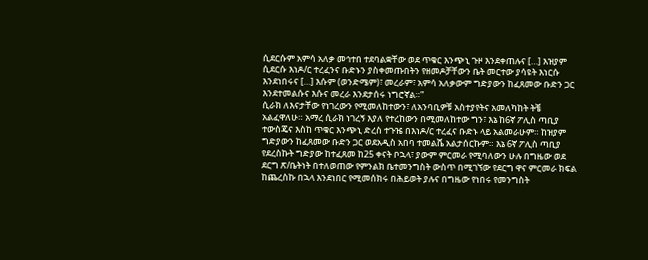ሲደርሱም አምሳ አለቃ መኅተበ ተደባልቋቸው ወደ ጥቁር እንጭኒ ጉዞ እንደቀጠሉና […] እዝያም ሲደርሱ እነዶ/ር ተረፈንና ቡድኑን ያስቀመጡበትን የዘመዶቻቸውን ቤት መርተው ያሳዩት እነርሱ እንደነበሩና […] እሱም (ወንድሜም)፣ መረራም፣ አምሳ አለቃውም ግድያውን ከፈጸመው ቡድን ጋር እንደተመልሱና እሱና መረራ እንደታሰሩ ነግሮኛል።”
ሲራክ ለእናታቸው የነገረውን የሚመለከተውን፣ ለአንባቢዎቹ አስተያየትና አመለካከት ትቼ አልፈዋለሁ። አማረ ሲራክ ነገረኝ እያለ የተረከውን በሚመለከተው ግን፣ እኔ ከ6ኛ ፖሊስ ጣቢያ ተውስጄና እስከ ጥቁር እንጭኒ ድረስ ተጉዤ በእነዶ/ር ተረፈና ቡድኑ ላይ አልመራሁም። ከዝያም ግድያውን ከፈጸመው ቡድን ጋር ወደአዲስ አበባ ተመልሼ አልታሰርኩም። እኔ 6ኛ ፖሊስ ጣቢያ የደረስኩት ግድያው ከተፈጸመ ከ25 ቀናት ቦኋላ፣ ያውም ምርመራ የሚባለውን ሁሉ በግዜው ወደ ደርግ ጽ/ቤትነት በተለወጠው የምንልክ ቤተመንግስት ውስጥ በሚገኘው የደርግ ዋና ምርመራ ክፍል ከጨረስኩ በኋላ እንደነበር የሚመሰክሩ በሕይወት ያሉና በግዜው የነበሩ የመንግስት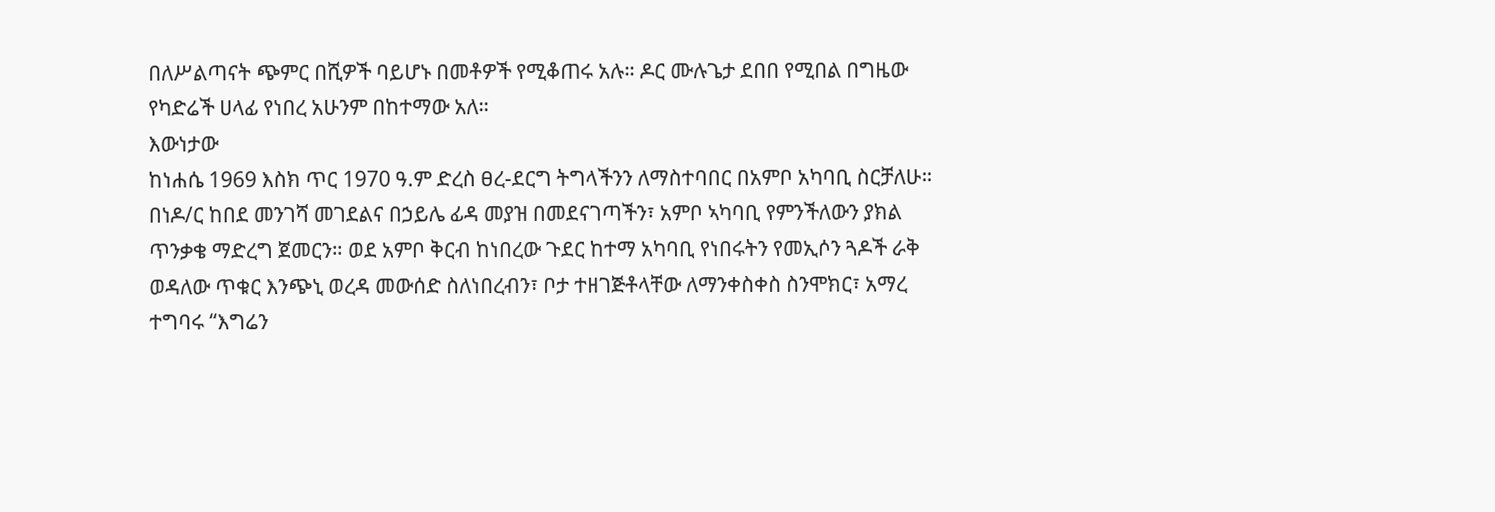በለሥልጣናት ጭምር በሺዎች ባይሆኑ በመቶዎች የሚቆጠሩ አሉ። ዶር ሙሉጌታ ደበበ የሚበል በግዜው የካድሬች ሀላፊ የነበረ አሁንም በከተማው አለ።
እውነታው
ከነሐሴ 1969 እስክ ጥር 1970 ዓ.ም ድረስ ፀረ-ደርግ ትግላችንን ለማስተባበር በአምቦ አካባቢ ስርቻለሁ። በነዶ/ር ከበደ መንገሻ መገደልና በኃይሌ ፊዳ መያዝ በመደናገጣችን፣ አምቦ ኣካባቢ የምንችለውን ያክል ጥንቃቄ ማድረግ ጀመርን። ወደ አምቦ ቅርብ ከነበረው ጉደር ከተማ አካባቢ የነበሩትን የመኢሶን ጓዶች ራቅ ወዳለው ጥቁር እንጭኒ ወረዳ መውሰድ ስለነበረብን፣ ቦታ ተዘገጅቶላቸው ለማንቀስቀስ ስንሞክር፣ አማረ ተግባሩ “እግሬን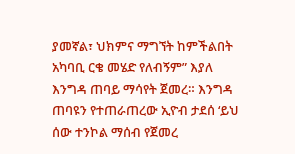ያመኛል፣ ህክምና ማግኘት ከምችልበት አካባቢ ርቄ መሄድ የለብኝም” እያለ እንግዳ ጠባይ ማሳየት ጀመረ። እንግዳ ጠባዩን የተጠራጠረው ኢዮብ ታደሰ ‘ይህ ሰው ተንኮል ማሰብ የጀመረ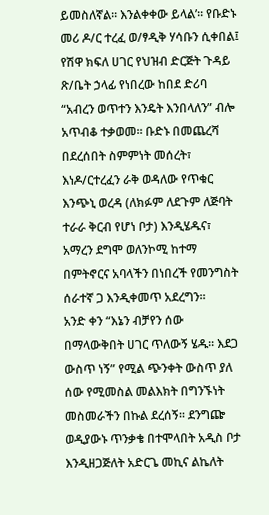ይመስለኛል። እንልቀቀው ይላል’። የቡድኑ መሪ ዶ/ር ተረፈ ወ/ፃዲቅ ሃሳቡን ሲቀበል፤ የሽዋ ክፍለ ሀገር የህዝብ ድርጅት ጉዳይ ጽ/ቤት ኃላፊ የነበረው ከበደ ድሪባ “አብረን ወጥተን እንዴት እንበላለን” ብሎ አጥብቆ ተቃወመ። ቡድኑ በመጨረሻ በደረሰበት ስምምነት መሰረት፣ እነዶ/ርተረፈን ራቅ ወዳለው የጥቁር እንጭኒ ወረዳ (ለክፉም ለደጉም ለጅባት ተራራ ቅርብ የሆነ ቦታ) እንዲሄዱና፣ አማረን ደግሞ ወለንኮሚ ከተማ በምትኖርና አባላችን በነበረች የመንግስት ሰራተኛ ጋ እንዲቀመጥ አደረግን፡፡
አንድ ቀን “እኔን ብቻየን ሰው በማላውቅበት ሀገር ጥለውኝ ሄዱ። እደጋ ውስጥ ነኝ” የሚል ጭንቀት ውስጥ ያለ ሰው የሚመስል መልእክት በግንኙነት መስመራችን በኩል ደረሰኝ፡፡ ደንግጬ ወዲያውኑ ጥንቃቄ በተሞላበት አዲስ ቦታ እንዲዘጋጅለት አድርጌ መኪና ልኬለት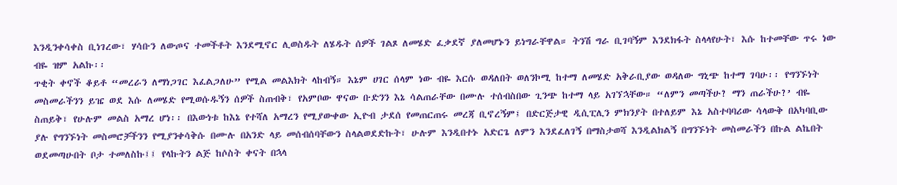እንዲንቀሳቀስ ቢነገረው፣ ሃሳቡን ለውጦና ተመችቶት እንደሚኖር ሊወስዱት ለሄዱት ሰዎች ገልጾ ለመሄድ ፈቃደኛ ያለመሆኑን ይነግራቸዋል። ትንሽ ግራ ቢገባኝም እንደክፋት ስላላየሁት፣ እሱ ከተመቸው ጥሩ ነው ብዬ ዝም አልኩ፡፡
ጥቂት ቀኖች ቆይቶ “መረራን ለማነጋገር እፈልጋለሁ” የሚል መልእክት ላከብኝ። እኔም ሀገር ሰላም ነው ብዬ እርሱ ወዳለበት ወለንኮሚ ከተማ ለመሄድ አቅራቢያው ወዳለው ግኒጭ ከተማ ገባሁ፡፡ የግንኙነት መስመራችንን ይዤ ወደ እሱ ለመሄድ የሚወሱዱኝን ሰዎች ስጠብቅ፣ የአምቦው ዋናው ቡድንን እኔ ሳልጠራቸው በሙሉ ተሰብስበው ጊንጭ ከተማ ላይ አገኘኋቸው። “ለምን መጣችሁ? ማን ጠራችሁ?’ ብዬ ስጠይቅ፣ የሁሉም መልስ አማረ ሆነ፡፡ በእውነቱ ከእኔ የተሻለ አማረን የሚያውቀው ኢዮብ ታደሰ የመጠርጠሩ መረጃ ቢኖረኝም፤ በድርጅታዊ ዲሲፒሊን ምክንያት በተለይም እኔ አስተባባሪው ሳላውቅ በአካባቢው ያሉ የግንኙነት መስመሮቻችንን የሚያንቀሳቅሱ በሙሉ በአንድ ላይ መሰብሰባቸውን ስላልወደድኩት፣ ሁሉም እንዲበተኑ አድርጌ ለምን እንደፈለገኝ በማስታወሻ እንዲልክልኝ በግንኙነት መስመራችን በኩል ልኬበት ወደመጣሁበት ቦታ ተመለስኩ፤፤ የላኩትን ልጅ ከሶስት ቀናት በኋላ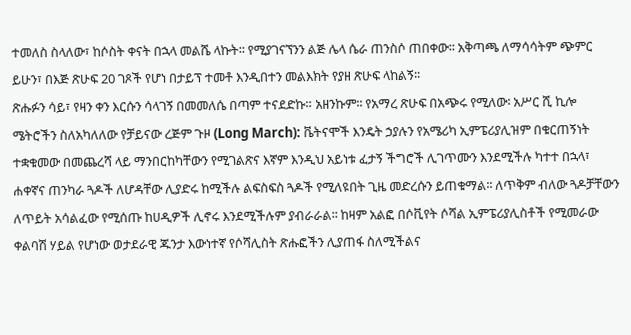ተመለስ ስላለው፣ ከሶስት ቀናት በኋላ መልሼ ላኩት፡፡ የሚያገናኘንን ልጅ ሌላ ሴራ ጠንስሶ ጠበቀው፡፡ አቅጣጫ ለማሳሳትም ጭምር ይሁን፣ በእጅ ጽሁፍ 20 ገጾች የሆነ በታይፕ ተመቶ እንዲበተን መልእክት የያዘ ጽሁፍ ላከልኝ፡፡
ጽሑፉን ሳይ፣ የዛን ቀን እርሱን ሳላገኝ በመመለሴ በጣም ተናደድኩ። አዘንኩም፡፡ የአማረ ጽሁፍ በአጭሩ የሚለው፡ አሥር ሺ ኪሎ ሜትሮችን ስለአካለለው የቻይናው ረጅም ጉዞ (Long March): ቬትናሞች እንዴት ኃያሉን የአሜሪካ ኢምፔሪያሊዝም በቁርጠኝነት ተቋቁመው በመጨረሻ ላይ ማንበርከካቸውን የሚገልጽና እኛም እንዲህ አይነቱ ፈታኝ ችግሮች ሊገጥሙን እንደሚችሉ ካተተ በኋላ፣ ሐቀኛና ጠንካራ ጓዶች ለሆዳቸው ሊያድሩ ከሚችሉ ልፍስፍስ ጓዶች የሚለዩበት ጊዜ መድረሱን ይጠቁማል፡፡ ለጥቅም ብለው ጓዶቻቸውን ለጥይት አሳልፈው የሚሰጡ ከሀዲዎች ሊኖሩ እንደሚችሉም ያብራራል፡፡ ከዛም አልፎ በሶቪየት ሶሻል ኢምፔሪያሊስቶች የሚመራው ቀልባሽ ሃይል የሆነው ወታደራዊ ጁንታ እውነተኛ የሶሻሊስት ጽሑፎችን ሊያጠፋ ስለሚችልና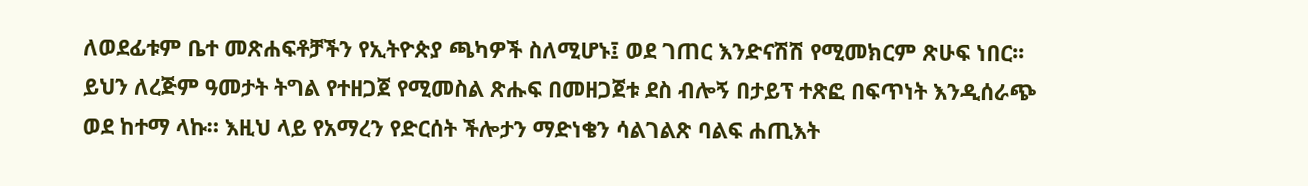ለወደፊቱም ቤተ መጽሐፍቶቻችን የኢትዮጵያ ጫካዎች ስለሚሆኑ፤ ወደ ገጠር እንድናሽሽ የሚመክርም ጽሁፍ ነበር፡፡
ይህን ለረጅም ዓመታት ትግል የተዘጋጀ የሚመስል ጽሑፍ በመዘጋጀቱ ደስ ብሎኝ በታይፕ ተጽፎ በፍጥነት እንዲሰራጭ ወደ ከተማ ላኩ። እዚህ ላይ የአማረን የድርሰት ችሎታን ማድነቄን ሳልገልጽ ባልፍ ሐጢእት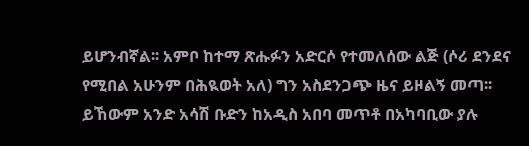ይሆንብኛል፡፡ አምቦ ከተማ ጽሑፉን አድርሶ የተመለሰው ልጅ (ሶሪ ደንደና የሚበል አሁንም በሕዪወት አለ) ግን አስደንጋጭ ዜና ይዞልኝ መጣ፡፡ ይኸውም አንድ አሳሽ ቡድን ከአዲስ አበባ መጥቶ በአካባቢው ያሉ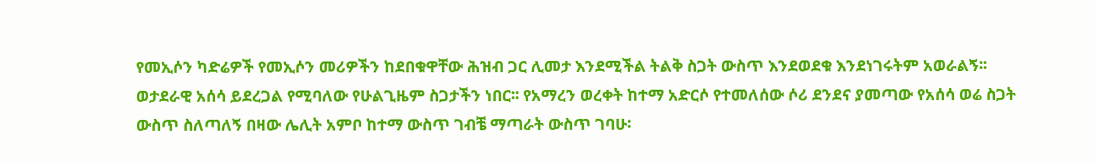የመኢሶን ካድሬዎች የመኢሶን መሪዎችን ከደበቁዋቸው ሕዝብ ጋር ሊመታ እንደሚችል ትልቅ ስጋት ውስጥ እንደወደቁ እንደነገሩትም አወራልኝ፡፡
ወታደራዊ አሰሳ ይደረጋል የሚባለው የሁልጊዜም ስጋታችን ነበር፡፡ የአማረን ወረቀት ከተማ አድርሶ የተመለሰው ሶሪ ደንደና ያመጣው የአሰሳ ወሬ ስጋት ውስጥ ስለጣለኝ በዛው ሌሊት አምቦ ከተማ ውስጥ ገብቼ ማጣራት ውስጥ ገባሁ፡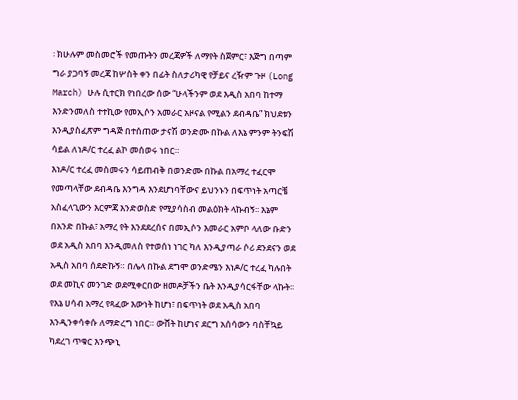፡ ክሁሉም መስመሮች የመጡትን መረጃዎች ለማየት ስጀምር፣ እጅግ በጣም ግራ ያጋባኝ መረጃ ከሦስት ቀን በፊት ስለታሪካዊ የቻይና ረዥም ጉዞ (Long March) ሁሉ ሲተርክ የነበረው ሰው “ሁላችንም ወደ እዲስ አበባ ከተማ እንድንመለስ ተተኪው የመኢሶን አመራር አዞናል የሚልን ደብዳቤ” ክህደቱን እንዲያስፈጽም ግዳጅ በተሰጠው ታናሽ ወንድሙ በኩል ለእኔ ምንም ትንፍሽ ሳይል ለነዶ/ር ተረፈ ልኮ መሰወሩ ነበር።
እነዶ/ር ተረፈ መስመሩን ሳይጠብቅ በወንድሙ በኩል በአማረ ተፈርሞ የመጣላቸው ደብዳቤ እንግዳ እንደሆነባቸውና ይህንኑን በፍጥነት አጣርቼ አስፈላጊውን እርምጃ እንድወስድ የሚያሳስብ መልዕክት ላኩብኝ፡፡ እኔም በአንድ በኩል፣ አማረ የት እንደደረሰና በመኢሶን እመራር አምቦ ላለው ቡድን ወደ አዲስ አበባ እንዲመለስ የተወሰነ ነገር ካለ እንዲያጣራ ሶሪ ደንደናን ወደ አዲስ አበባ ሰደድኩኝ። በሌላ በኩል ደግሞ ወንድሜን እነዶ/ር ተረፈ ካሉበት ወደ መኪና መንገድ ወደሚቀርበው ዘመዶቻችን ቤት እንዲያሳርፋቸው ላኩት፡፡
የእኔ ሀሳብ አማረ የጻፈው እውነት ከሆነ፣ በፍጥነት ወደ አዲስ አበባ እንዲንቀሳቀሱ ለማድረግ ነበር። ውሸት ከሆነና ደርግ አሰሳውን ባስቸኳይ ካደረገ ጥቁር እንጭኒ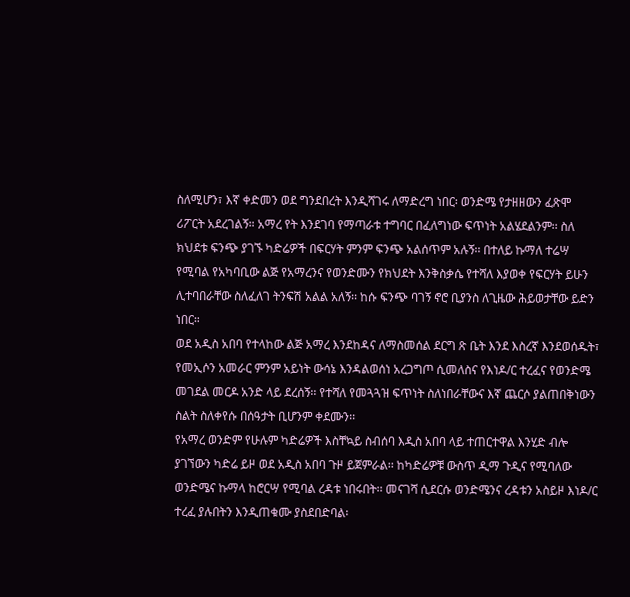ስለሚሆን፣ እኛ ቀድመን ወደ ግንደበረት እንዲሻገሩ ለማድረግ ነበር፡ ወንድሜ የታዘዘውን ፈጽሞ ሪፖርት አደረገልኝ። አማረ የት እንደገባ የማጣራቱ ተግባር በፈለግነው ፍጥነት አልሄደልንም፡፡ ስለ ክህደቱ ፍንጭ ያገኙ ካድሬዎች በፍርሃት ምንም ፍንጭ አልሰጥም አሉኝ፡፡ በተለይ ኩማለ ተሬሣ የሚባል የአካባቢው ልጅ የአማረንና የወንድሙን የክህደት እንቅስቃሴ የተሻለ እያወቀ የፍርሃት ይሁን ሊተባበራቸው ስለፈለገ ትንፍሽ አልል አለኝ፡፡ ከሱ ፍንጭ ባገኝ ኖሮ ቢያንስ ለጊዜው ሕይወታቸው ይድን ነበር።
ወደ አዲስ አበባ የተላከው ልጅ አማረ እንደከዳና ለማስመሰል ደርግ ጽ ቤት እንደ እስረኛ እንደወሰዱት፣ የመኢሶን አመራር ምንም አይነት ውሳኔ እንዳልወሰነ አረጋግጦ ሲመለስና የእነዶ/ር ተረፈና የወንድሜ መገደል መርዶ አንድ ላይ ደረሰኝ፡፡ የተሻለ የመጓጓዝ ፍጥነት ስለነበራቸውና እኛ ጨርሶ ያልጠበቅነውን ስልት ስለቀየሱ በሰዓታት ቢሆንም ቀደሙን፡፡
የአማረ ወንድም የሁሉም ካድሬዎች እስቸኳይ ስብሰባ እዲስ አበባ ላይ ተጠርተዋል እንሂድ ብሎ ያገኘውን ካድሬ ይዞ ወደ አዲስ አበባ ጉዞ ይጀምራል፡፡ ከካድሬዎቹ ውስጥ ዲማ ጉዲና የሚባለው ወንድሜና ኩማላ ከሮርሣ የሚባል ረዳቱ ነበሩበት፡፡ መናገሻ ሲደርሱ ወንድሜንና ረዳቱን አስይዞ እነዶ/ር ተረፈ ያሉበትን እንዲጠቁሙ ያስደበድባል፡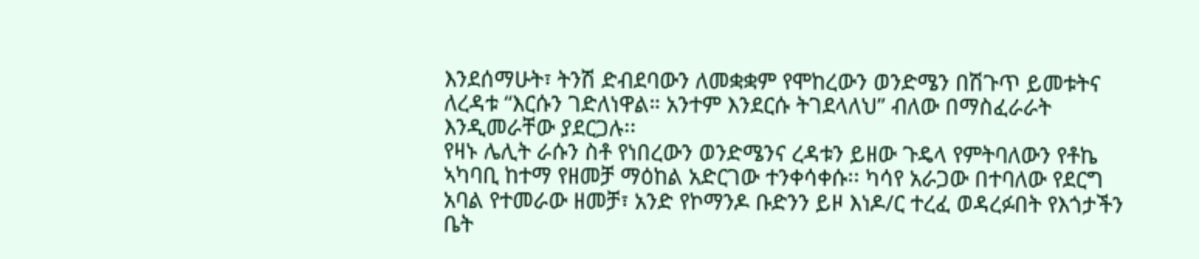እንደሰማሁት፣ ትንሽ ድብደባውን ለመቋቋም የሞከረውን ወንድሜን በሽጉጥ ይመቱትና ለረዳቱ “እርሱን ገድለነዋል። አንተም እንደርሱ ትገደላለህ” ብለው በማስፈራራት እንዲመራቸው ያደርጋሉ፡፡
የዛኑ ሌሊት ራሱን ስቶ የነበረውን ወንድሜንና ረዳቱን ይዘው ጉዴላ የምትባለውን የቶኬ ኣካባቢ ከተማ የዘመቻ ማዕከል አድርገው ተንቀሳቀሱ፡፡ ካሳየ አራጋው በተባለው የደርግ አባል የተመራው ዘመቻ፣ አንድ የኮማንዶ ቡድንን ይዞ እነዶ/ር ተረፈ ወዳረፉበት የእጎታችን ቤት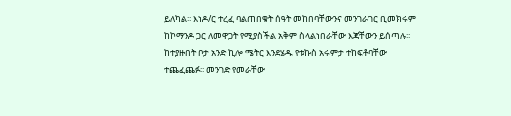ይለካል፡፡ እነዶ/ር ተረፈ ባልጠበቁት ሰዓት መከበባቸውንና መንገራገር ቢመክሩም ከኮማንዶ ጋር ለመዋጋት የሚያስችል አቅም ስላልነበራቸው እጃቸውን ይሰጣሉ፡፡ ከተያዙበት ቦታ አንድ ኪሎ ሜትር እንደሄዱ የቱኩስ አሩምታ ተከፍቶባቸው ተጨፈጨፉ፡፡ መንገድ የመራቸው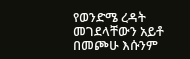የወንድሜ ረዳት መገደላቸውን አይቶ በመጮሁ እሱንም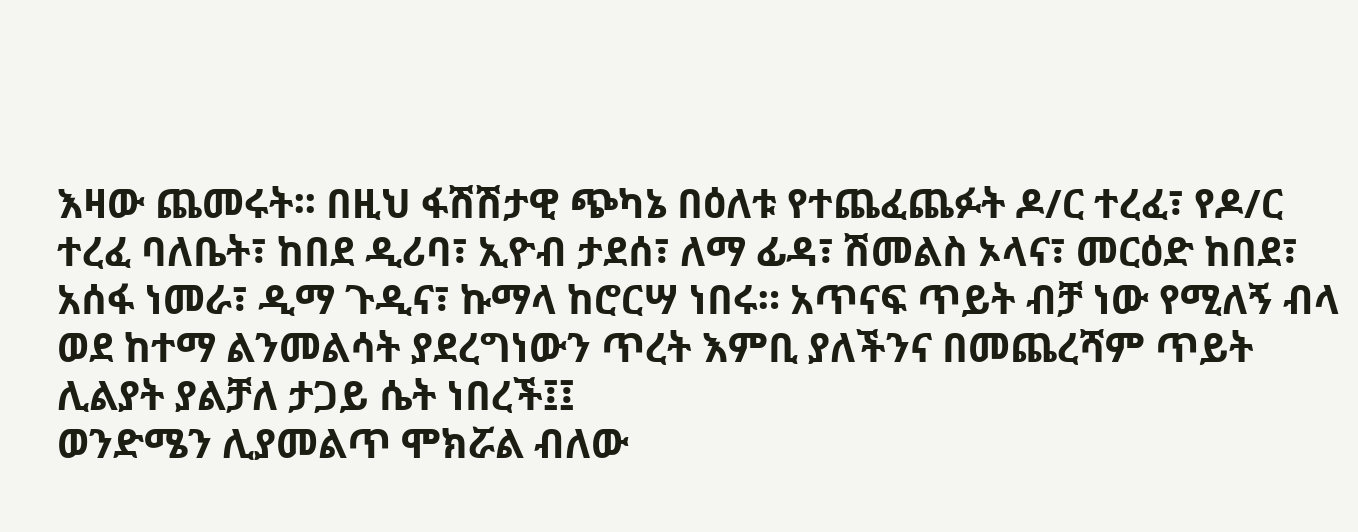እዛው ጨመሩት፡፡ በዚህ ፋሽሽታዊ ጭካኔ በዕለቱ የተጨፈጨፉት ዶ/ር ተረፈ፣ የዶ/ር ተረፈ ባለቤት፣ ከበደ ዲሪባ፣ ኢዮብ ታደሰ፣ ለማ ፊዳ፣ ሽመልስ ኦላና፣ መርዕድ ከበደ፣ አሰፋ ነመራ፣ ዲማ ጉዲና፣ ኩማላ ከሮርሣ ነበሩ። አጥናፍ ጥይት ብቻ ነው የሚለኝ ብላ ወደ ከተማ ልንመልሳት ያደረግነውን ጥረት እምቢ ያለችንና በመጨረሻም ጥይት ሊልያት ያልቻለ ታጋይ ሴት ነበረች፤፤
ወንድሜን ሊያመልጥ ሞክሯል ብለው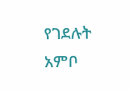የገደሉት አምቦ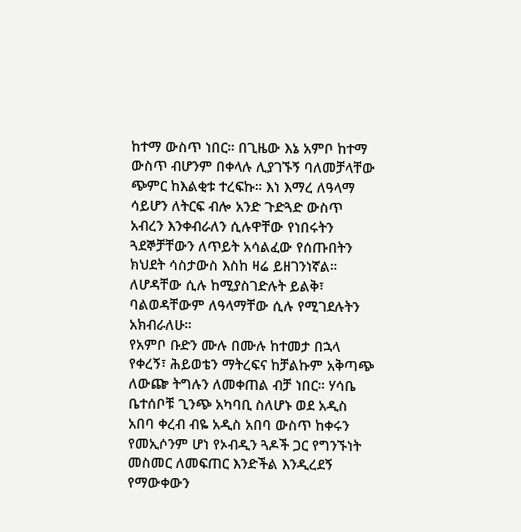ከተማ ውስጥ ነበር። በጊዜው እኔ አምቦ ከተማ ውስጥ ብሆንም በቀላሉ ሊያገኙኝ ባለመቻላቸው ጭምር ከእልቂቱ ተረፍኩ። እነ እማረ ለዓላማ ሳይሆን ለትርፍ ብሎ አንድ ጉድጓድ ውስጥ አብረን እንቀብራለን ሲሉዋቸው የነበሩትን ጓደኞቻቸውን ለጥይት አሳልፈው የሰጡበትን ክህደት ሳስታውስ እስከ ዛሬ ይዘገንነኛል። ለሆዳቸው ሲሉ ከሚያስገድሉት ይልቅ፣ ባልወዳቸውም ለዓላማቸው ሲሉ የሚገደሉትን አክብራለሁ።
የአምቦ ቡድን ሙሉ በሙሉ ከተመታ በኋላ የቀረኝ፣ ሕይወቴን ማትረፍና ከቻልኩም አቅጣጭ ለውጬ ትግሉን ለመቀጠል ብቻ ነበር። ሃሳቤ ቤተሰቦቹ ጊንጭ አካባቢ ስለሆኑ ወደ አዲስ አበባ ቀረብ ብዬ አዲስ አበባ ውስጥ ከቀሩን የመኢሶንም ሆነ የኦብዲን ጓዶች ጋር የግንኙነት መስመር ለመፍጠር እንድችል እንዲረደኝ የማውቀውን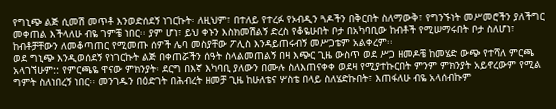የግኒጭ ልጅ ሲመሽ መጥቶ እንወድሰደኝ ነገርኩት፡ ለዚህም፣ በተለይ የተረፉ የኦብዲን ጓዶችን በቅርበት ስለማውቅ፣ የግንኙነት መሥመሮችን ያለችግር መቀጠል እችላለሁ ብዬ ገምቼ ነበር፡፡ ያም ሆነ፣ ይህ ቀኑን እስክመሽልኝ ድረስ የቆዬሁበት ቦታ በአካባቢው ከብቶች የሚሠማሩበት ቦታ ስለሆነ፣ ከብቶቻቸውን ለመቆጣጠር የሚመጡ ሰዎች ሌባ መስያቸው ፖሊስ እንዳይጠሩብኝ መሥጋቴም አልቀረም፡፡
ወደ ግኒጭ እንዲወሰደኝ የነገርኩት ልጅ በቀጠሯችን ሰዓት ስላልመጠልኝ በዛ እጭር ጊዜ ውስጥ ወደ ሥጋ ዘመዶቼ ከመሄድ ውጭ የተሻለ ምርጫ አላገኘሁም:: የምርጫዬ ዋናው ምክንያት፡ ደርግ በእኛ እካባቢ ያለውን በሙሉ ስለእጠናቀቀ ወደዛ የሚያተኩርበት ምንም ምክንያት አይኖረውም የሚል ግምት ስለነበረኝ ነበር፡፡ መንገዱን በዕድገት በሕብረት ዘመቻ ጊዜ ከሁለቴና ሦስቴ በላይ ስለሄድኩበት፣ እጠፋለሁ ብዬ አላሰብኩም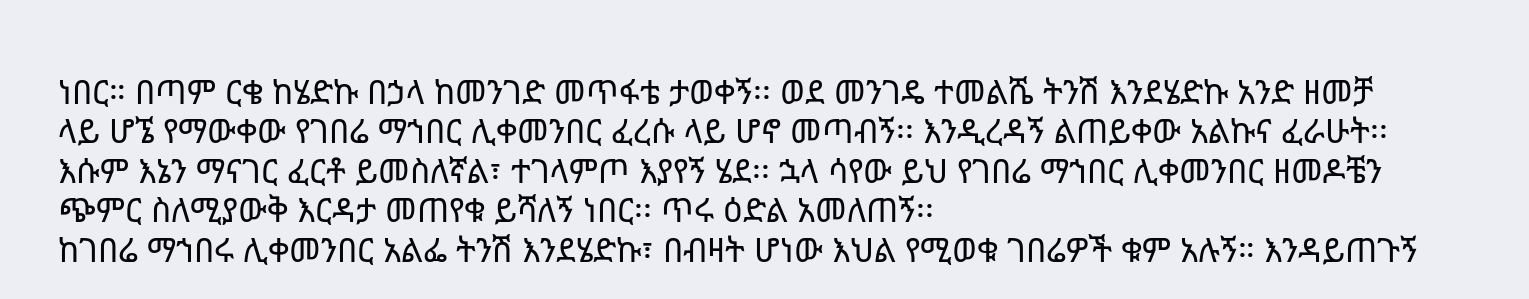ነበር። በጣም ርቄ ከሄድኩ በኃላ ከመንገድ መጥፋቴ ታወቀኝ፡፡ ወደ መንገዴ ተመልሼ ትንሽ እንደሄድኩ አንድ ዘመቻ ላይ ሆኜ የማውቀው የገበሬ ማኀበር ሊቀመንበር ፈረሱ ላይ ሆኖ መጣብኝ፡፡ እንዲረዳኝ ልጠይቀው አልኩና ፈራሁት፡፡ እሱም እኔን ማናገር ፈርቶ ይመስለኛል፣ ተገላምጦ እያየኝ ሄደ፡፡ ኋላ ሳየው ይህ የገበሬ ማኀበር ሊቀመንበር ዘመዶቼን ጭምር ስለሚያውቅ እርዳታ መጠየቁ ይሻለኝ ነበር፡፡ ጥሩ ዕድል አመለጠኝ፡፡
ከገበሬ ማኀበሩ ሊቀመንበር አልፌ ትንሽ እንደሄድኩ፣ በብዛት ሆነው እህል የሚወቁ ገበሬዎች ቁም አሉኝ። እንዳይጠጉኝ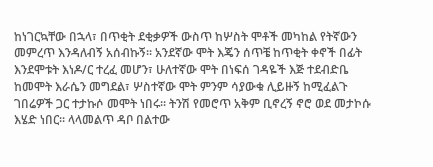ከነገርኳቸው በኋላ፣ በጥቂት ደቂቃዎች ውስጥ ከሦስት ሞቶች መካከል የትኛውን መምረጥ እንዳለብኝ አሰብኩኝ፡፡ አንደኛው ሞት እጄን ሰጥቼ ከጥቂት ቀኖች በፊት እንደሞቱት እነዶ/ር ተረፈ መሆን፣ ሁለተኛው ሞት በነፍሰ ገዳዬች እጅ ተደብድቤ ከመሞት እራሴን መግደል፣ ሦስተኛው ሞት ምንም ሳያውቁ ሊይዙኝ ከሚፈልጉ ገበሬዎች ጋር ተታኩሶ መሞት ነበሩ፡፡ ትንሽ የመሮጥ አቅም ቢኖረኝ ኖሮ ወደ መታኮሱ እሄድ ነበር፡፡ ላላመልጥ ዳቦ በልተው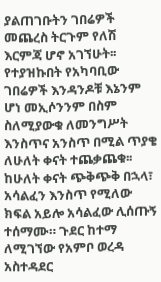ያልጠገቡትን ገበሬዎች መጨረስ ትርጉም የለሽ እርምጃ ሆኖ አገኘሁት፡፡
የተያዝኩበት የአካባቢው ገበሬዎች እንዳንዶቹ እኔንም ሆነ መኢሶንንም በስም ስለሚያውቁ ለመንግሥት እንስጥና አንስጥ በሚል ጥያቄ ለሁለት ቀናት ተጨቃጨቁ፡፡ ከሁለት ቀናት ጭቅጭቅ በኋላ፣ አሳልፈን እንስጥ የሚለው ክፍል አይሎ አሳልፈው ሊሰጡኝ ተሰማሙ። ጉደር ከተማ ለሚገኘው የአምቦ ወረዳ አስተዳደር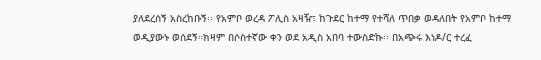ያለደረሰኝ አስረከቡኝ፡፡ የአምቦ ወረዳ ፖሊስ አዛዥ፣ ከጉደር ከተማ የተሻለ ጥበቃ ወዳለበት የአምቦ ከተማ ወዲያውኑ ወሰደኝ።ክዛም በሶስተኛው ቀን ወደ አዲስ አበባ ተውስድኩ፡፡ በአጭሩ እነዶ/ር ተረፈ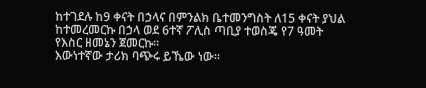ከተገደሉ ከ9 ቀናት በኃላና በምንልክ ቤተመንግስት ለ15 ቀናት ያህል ከተመረመርኩ በኃላ ወደ 6ተኛ ፖሊስ ጣቢያ ተወስጄ የ7 ዓመት የእስር ዘመኔን ጀመርኩ፡፡
እውነተኛው ታሪክ ባጭሩ ይኼው ነው።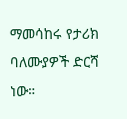ማመሳከሩ የታሪክ ባለሙያዎች ድርሻ ነው።